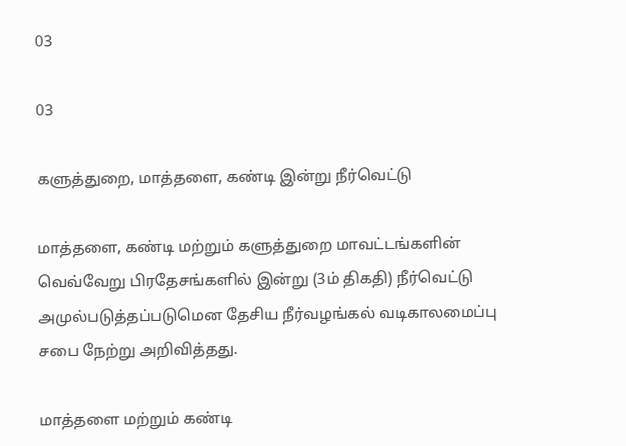03

03

களுத்துறை, மாத்தளை, கண்டி இன்று நீர்வெட்டு

மாத்தளை, கண்டி மற்றும் களுத்துறை மாவட்டங்களின் வெவ்வேறு பிரதேசங்களில் இன்று (3ம் திகதி) நீர்வெட்டு அமுல்படுத்தப்படுமென தேசிய நீர்வழங்கல் வடிகாலமைப்பு சபை நேற்று அறிவித்தது.

மாத்தளை மற்றும் கண்டி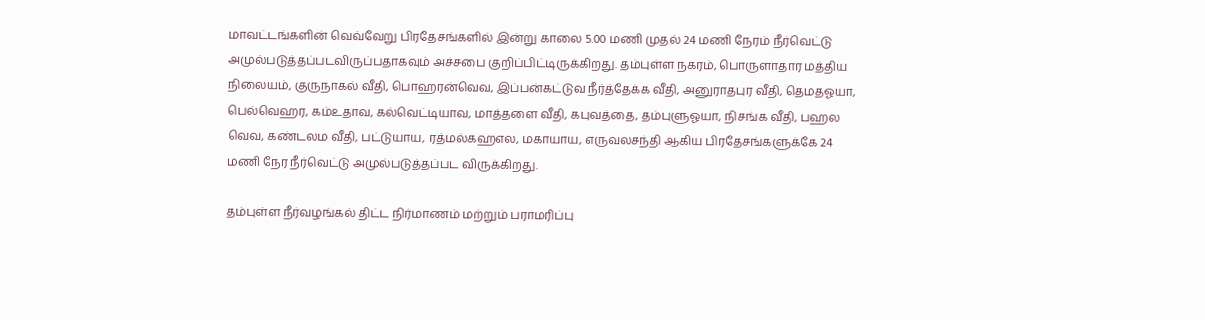மாவட்டங்களின் வெவ்வேறு பிரதேசங்களில் இன்று காலை 5.00 மணி முதல் 24 மணி நேரம் நீர்வெட்டு அமுல்படுத்தப்படவிருப்பதாகவும் அச்சபை குறிப்பிட்டிருக்கிறது. தம்புள்ள நகரம், பொருளாதார மத்திய நிலையம், குருநாகல் வீதி, பொஹரன்வெவ, இப்பன்கட்டுவ நீர்த்தேக்க வீதி, அனுராதபுர வீதி, தெமதஓயா, பெல்வெஹர, கம்உதாவ, கல்வெட்டியாவ, மாத்தளை வீதி, கபுவத்தை, தம்புளுஓயா, நிசங்க வீதி, பஹல வெவ, கண்டலம வீதி, பட்டுயாய, ரத்மல்கஹஎல, மகாயாய, எருவலசந்தி ஆகிய பிரதேசங்களுக்கே 24 மணி நேர நீர்வெட்டு அமுல்படுத்தப்பட விருக்கிறது.

தம்புள்ள நீர்வழங்கல் திட்ட நிர்மாணம் மற்றும் பராமரிப்பு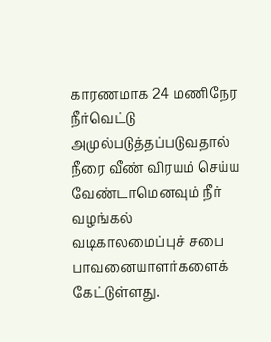காரணமாக 24 மணிநேர நீர்வெட்டு அமுல்படுத்தப்படுவதால் நீரை வீண் விரயம் செய்ய வேண்டாமெனவும் நீர் வழங்கல் வடிகாலமைப்புச் சபை பாவனையாளர்களைக் கேட்டுள்ளது.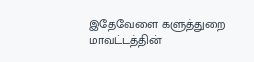இதேவேளை களுத்துறை மாவட்டத்தின்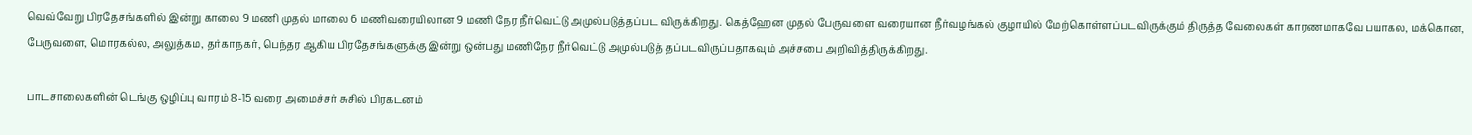வெவ்வேறு பிரதேசங்களில் இன்று காலை 9 மணி முதல் மாலை 6 மணிவரையிலான 9 மணி நேர நீர்வெட்டு அமுல்படுத்தப்பட விருக்கிறது. கெத்ஹேன முதல் பேருவளை வரையான நீர்வழங்கல் குழாயில் மேற்கொள்ளப்படவிருக்கும் திருத்த வேலைகள் காரணமாகவே பயாகல, மக்கொன, பேருவளை, மொரகல்ல, அலுத்கம, தர்காநகர், பெந்தர ஆகிய பிரதேசங்களுக்கு இன்று ஒன்பது மணிநேர நீர்வெட்டு அமுல்படுத் தப்படவிருப்பதாகவும் அச்சபை அறிவித்திருக்கிறது.

பாடசாலைகளின் டெங்கு ஒழிப்பு வாரம் 8-15 வரை அமைச்சர் சுசில் பிரகடனம்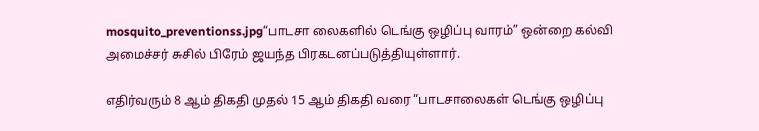mosquito_preventionss.jpg“பாடசா லைகளில் டெங்கு ஒழிப்பு வாரம்” ஒன்றை கல்வி அமைச்சர் சுசில் பிரேம் ஜயந்த பிரகடனப்படுத்தியுள்ளார்.

எதிர்வரும் 8 ஆம் திகதி முதல் 15 ஆம் திகதி வரை “பாடசாலைகள் டெங்கு ஒழிப்பு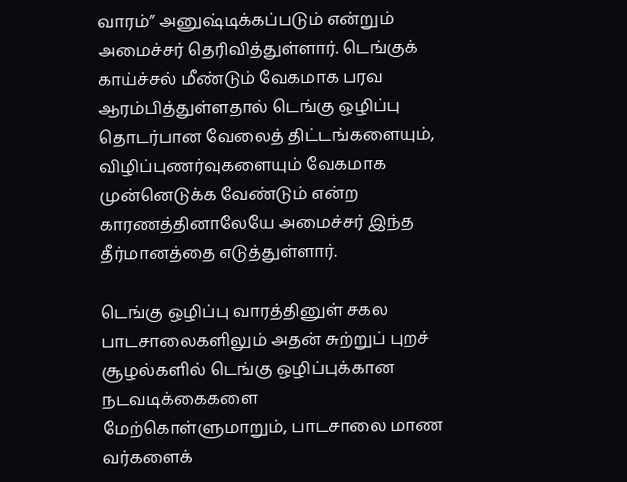வாரம்” அனுஷ்டிக்கப்படும் என்றும் அமைச்சர் தெரிவித்துள்ளார். டெங்குக் காய்ச்சல் மீண்டும் வேகமாக பரவ ஆரம்பித்துள்ளதால் டெங்கு ஒழிப்பு தொடர்பான வேலைத் திட்டங்களையும், விழிப்புணர்வுகளையும் வேகமாக முன்னெடுக்க வேண்டும் என்ற காரணத்தினாலேயே அமைச்சர் இந்த தீர்மானத்தை எடுத்துள்ளார்.

டெங்கு ஒழிப்பு வாரத்தினுள் சகல பாடசாலைகளிலும் அதன் சுற்றுப் புறச் சூழல்களில் டெங்கு ஒழிப்புக்கான நடவடிக்கைகளை மேற்கொள்ளுமாறும், பாடசாலை மாண வர்களைக்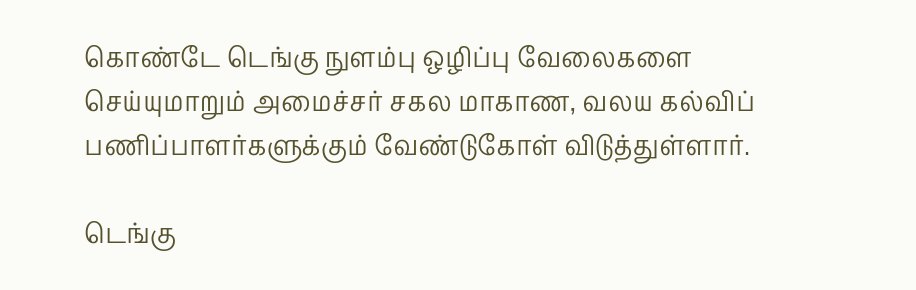கொண்டே டெங்கு நுளம்பு ஒழிப்பு வேலைகளை செய்யுமாறும் அமைச்சர் சகல மாகாண, வலய கல்விப் பணிப்பாளர்களுக்கும் வேண்டுகோள் விடுத்துள்ளார்.

டெங்கு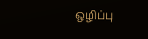ஒழிப்பு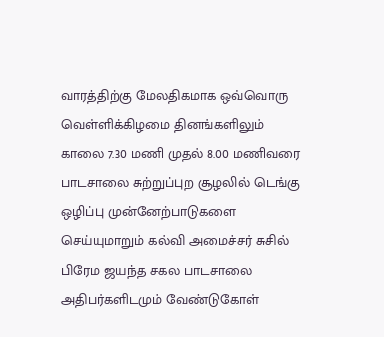வாரத்திற்கு மேலதிகமாக ஒவ்வொரு வெள்ளிக்கிழமை தினங்களிலும் காலை 7.30 மணி முதல் 8.00 மணிவரை பாடசாலை சுற்றுப்புற சூழலில் டெங்கு ஒழிப்பு முன்னேற்பாடுகளை செய்யுமாறும் கல்வி அமைச்சர் சுசில் பிரேம ஜயந்த சகல பாடசாலை அதிபர்களிடமும் வேண்டுகோள்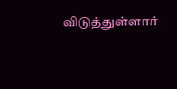விடுத்துள்ளார்